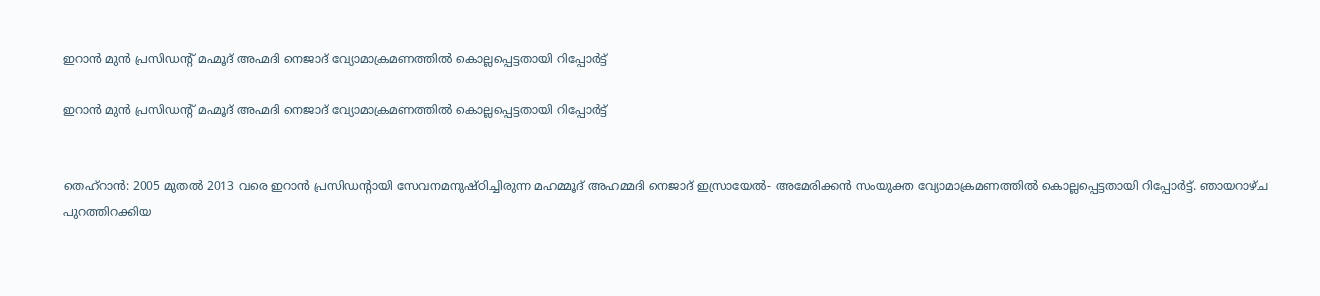ഇറാന്‍ മുന്‍ പ്രസിഡന്റ് മഹ്മൂദ് അഹ്മദി നെജാദ് വ്യോമാക്രമണത്തില്‍ കൊല്ലപ്പെട്ടതായി റിപ്പോര്‍ട്ട്

ഇറാന്‍ മുന്‍ പ്രസിഡന്റ് മഹ്മൂദ് അഹ്മദി നെജാദ് വ്യോമാക്രമണത്തില്‍ കൊല്ലപ്പെട്ടതായി റിപ്പോര്‍ട്ട്


തെഹ്‌റാന്‍: 2005 മുതല്‍ 2013 വരെ ഇറാന്‍ പ്രസിഡന്റായി സേവനമനുഷ്ഠിച്ചിരുന്ന മഹമ്മൂദ് അഹമ്മദി നെജാദ് ഇസ്രായേല്‍- അമേരിക്കന്‍ സംയുക്ത വ്യോമാക്രമണത്തില്‍ കൊല്ലപ്പെട്ടതായി റിപ്പോര്‍ട്ട്. ഞായറാഴ്ച പുറത്തിറക്കിയ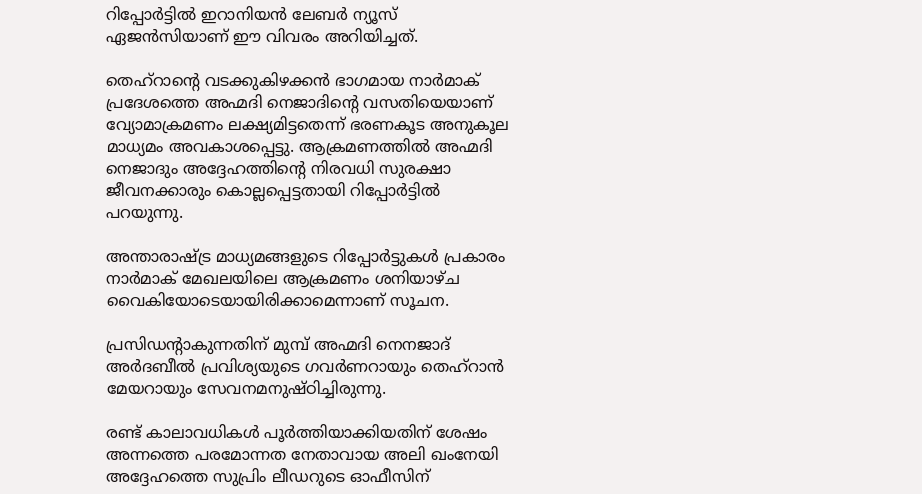റിപ്പോര്‍ട്ടില്‍ ഇറാനിയന്‍ ലേബര്‍ ന്യൂസ് ഏജന്‍സിയാണ് ഈ വിവരം അറിയിച്ചത്.

തെഹ്‌റാന്റെ വടക്കുകിഴക്കന്‍ ഭാഗമായ നാര്‍മാക് പ്രദേശത്തെ അഹ്മദി നെജാദിന്റെ വസതിയെയാണ് വ്യോമാക്രമണം ലക്ഷ്യമിട്ടതെന്ന് ഭരണകൂട അനുകൂല മാധ്യമം അവകാശപ്പെട്ടു. ആക്രമണത്തില്‍ അഹ്മദി നെജാദും അദ്ദേഹത്തിന്റെ നിരവധി സുരക്ഷാ ജീവനക്കാരും കൊല്ലപ്പെട്ടതായി റിപ്പോര്‍ട്ടില്‍ പറയുന്നു.

അന്താരാഷ്ട്ര മാധ്യമങ്ങളുടെ റിപ്പോര്‍ട്ടുകള്‍ പ്രകാരം നാര്‍മാക് മേഖലയിലെ ആക്രമണം ശനിയാഴ്ച വൈകിയോടെയായിരിക്കാമെന്നാണ് സൂചന.

പ്രസിഡന്റാകുന്നതിന് മുമ്പ് അഹ്മദി നെനജാദ് അര്‍ദബീല്‍ പ്രവിശ്യയുടെ ഗവര്‍ണറായും തെഹ്‌റാന്‍ മേയറായും സേവനമനുഷ്ഠിച്ചിരുന്നു.

രണ്ട് കാലാവധികള്‍ പൂര്‍ത്തിയാക്കിയതിന് ശേഷം അന്നത്തെ പരമോന്നത നേതാവായ അലി ഖംനേയി  അദ്ദേഹത്തെ സുപ്രിം ലീഡറുടെ ഓഫീസിന്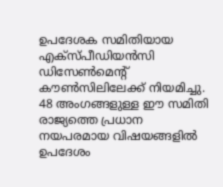ഉപദേശക സമിതിയായ എക്‌സ്പീഡിയന്‍സി ഡിസേണ്‍മെന്റ് കൗണ്‍സിലിലേക്ക് നിയമിച്ചു. 48 അംഗങ്ങളുള്ള ഈ സമിതി രാജ്യത്തെ പ്രധാന നയപരമായ വിഷയങ്ങളില്‍ ഉപദേശം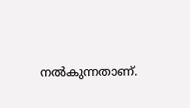നല്‍കുന്നതാണ്.